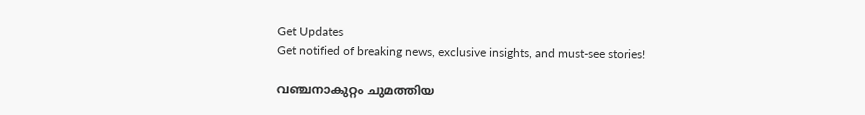Get Updates
Get notified of breaking news, exclusive insights, and must-see stories!

വഞ്ചനാകുറ്റം ചുമത്തിയ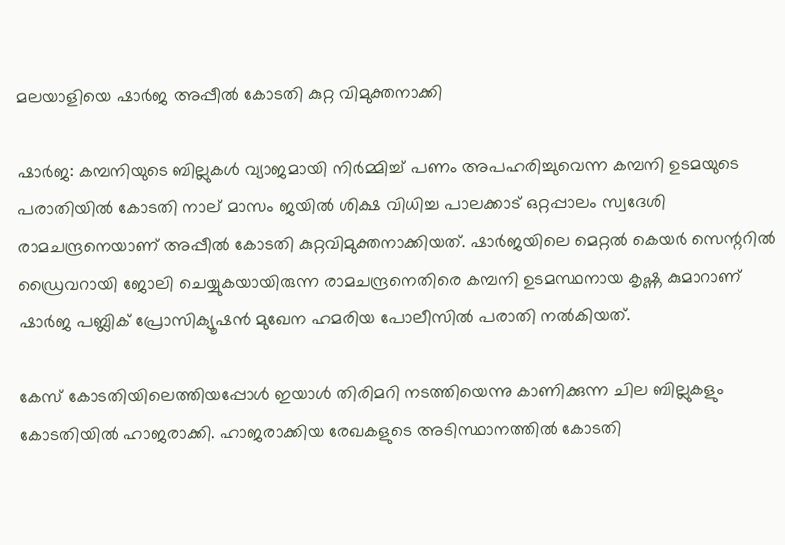മലയാളിയെ ഷാര്‍ജ അപ്പീല്‍ കോടതി കുറ്റ വിമുക്തനാക്കി

ഷാര്‍ജ: കമ്പനിയുടെ ബില്ലുകള്‍ വ്യാജമായി നിര്‍മ്മിച്ച് പണം അപഹരിച്ചുവെന്ന കമ്പനി ഉടമയുടെ പരാതിയില്‍ കോടതി നാല് മാസം ജയില്‍ ശിക്ഷ വിധിച്ച പാലക്കാട് ഒറ്റപ്പാലം സ്വദേശി രാമചന്ദ്രനെയാണ് അപ്പീല്‍ കോടതി കുറ്റവിമുക്തനാക്കിയത്. ഷാര്‍ജയിലെ മെറ്റല്‍ കെയര്‍ സെന്ററില്‍ ഡ്രൈവറായി ജോലി ചെയ്യുകയായിരുന്ന രാമചന്ദ്രനെതിരെ കമ്പനി ഉടമസ്ഥനായ കൃഷ്ണ കുമാറാണ് ഷാര്‍ജ പബ്ലിക് പ്രോസിക്യൂഷന്‍ മുഖേന ഹമരിയ പോലീസില്‍ പരാതി നല്‍കിയത്.

കേസ് കോടതിയിലെത്തിയപ്പോള്‍ ഇയാള്‍ തിരിമറി നടത്തിയെന്നു കാണിക്കുന്ന ചില ബില്ലുകളും കോടതിയില്‍ ഹാജരാക്കി. ഹാജരാക്കിയ രേഖകളുടെ അടിസ്ഥാനത്തില്‍ കോടതി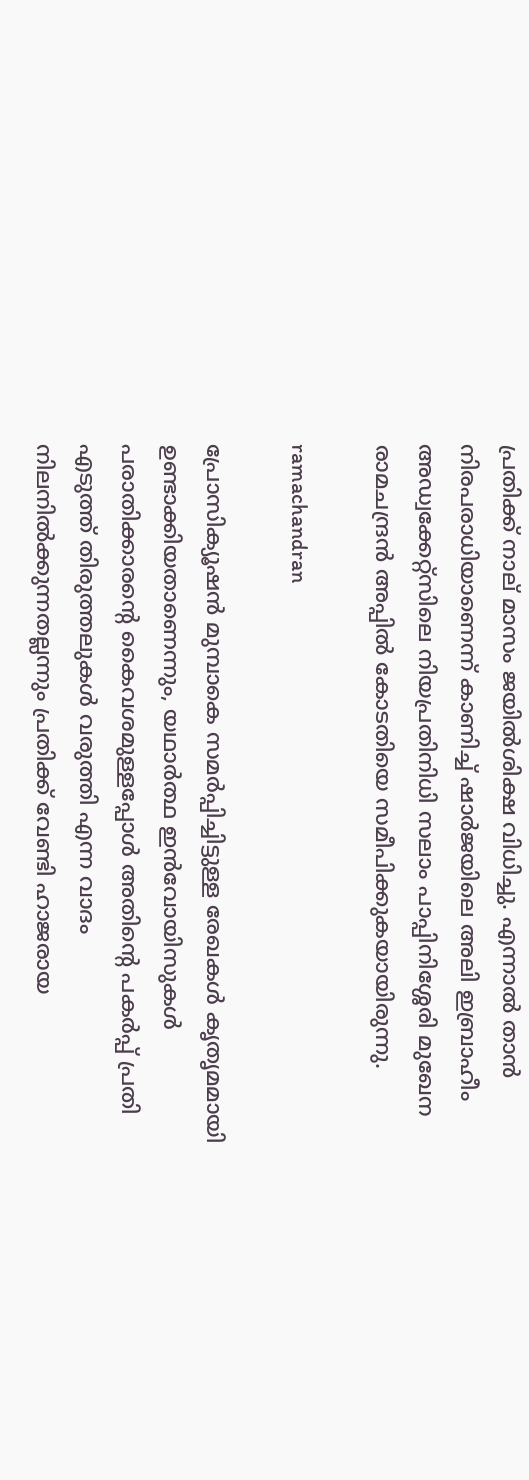പ്രതിക്ക് നാല് മാസം ജയില്‍ശിക്ഷ വിധിച്ചു. എന്നാല്‍ താന്‍ നിരപരാധിയാണെന്ന് കാണിച്ച് ഷാര്‍ജയിലെ അലി ഇബ്രാഹീം അഡ്വക്കേറ്റ്‌സിലെ നിയപ്രതിനിധി സലാം പാപ്പിനിശ്ശേരി മുഖേന രാമചന്ദ്രന്‍ അപ്പില്‍ കോടതിയെ സമീപിക്കുകയായിരുന്നു.

ramachandran

പ്രോസിക്യൂഷന്‍ മുമ്പാകെ സമര്‍പ്പിച്ചിട്ടുള്ള രേഖകള്‍ കൃതൃമമായി ഉണ്ടാക്കിയതാണെന്നും, യഥാര്‍ത്ഥ ഇന്‍വോയിസുകള്‍ പരാതിക്കാരന്റെ കൈവശമുള്ളപ്പോള്‍ അതിന്റെ പകര്‍പ്പ് പ്രതി എടുത്ത് തിരുത്തലുകള്‍ വരുത്തി എന്ന വാദം നിലനില്‍ക്കുന്നതല്ലന്നും പ്രതിക്ക് വേണ്ടി ഹാജരായ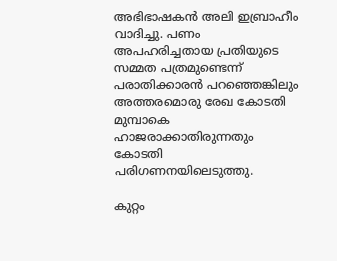അഭിഭാഷകന്‍ അലി ഇബ്രാഹീം വാദിച്ചു. പണം അപഹരിച്ചതായ പ്രതിയുടെ സമ്മത പത്രമുണ്ടെന്ന് പരാതിക്കാരന്‍ പറഞ്ഞെങ്കിലും അത്തരമൊരു രേഖ കോടതി മുമ്പാകെ ഹാജരാക്കാതിരുന്നതും കോടതി പരിഗണനയിലെടുത്തു.

കുറ്റം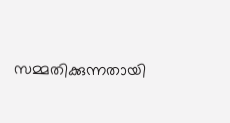സമ്മതിക്കുന്നതായി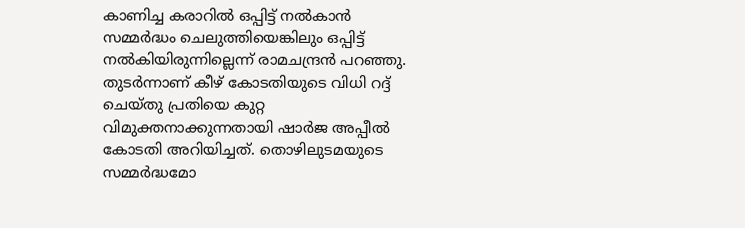കാണിച്ച കരാറില്‍ ഒപ്പിട്ട് നല്‍കാന്‍ സമ്മര്‍ദ്ധം ചെലുത്തിയെങ്കിലും ഒപ്പിട്ട് നല്‍കിയിരുന്നില്ലെന്ന് രാമചന്ദ്രന്‍ പറഞ്ഞു. തുടര്‍ന്നാണ് കീഴ് കോടതിയുടെ വിധി റദ്ദ് ചെയ്തു പ്രതിയെ കുറ്റ വിമുക്തനാക്കുന്നതായി ഷാര്‍ജ അപ്പീല്‍ കോടതി അറിയിച്ചത്. തൊഴിലുടമയുടെ സമ്മര്‍ദ്ധമോ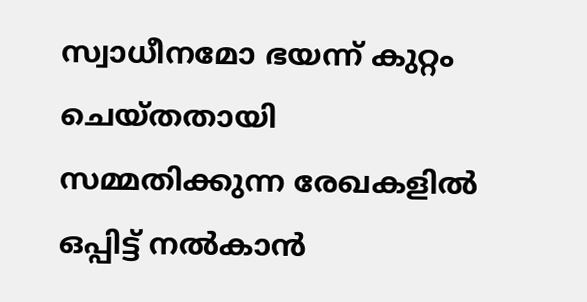സ്വാധീനമോ ഭയന്ന് കുറ്റം ചെയ്തതായി സമ്മതിക്കുന്ന രേഖകളില്‍ ഒപ്പിട്ട് നല്‍കാന്‍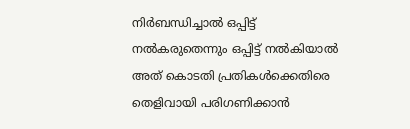നിര്‍ബന്ധിച്ചാല്‍ ഒപ്പിട്ട് നല്‍കരുതെന്നും ഒപ്പിട്ട് നല്‍കിയാല്‍ അത് കൊടതി പ്രതികള്‍ക്കെതിരെ തെളിവായി പരിഗണിക്കാന്‍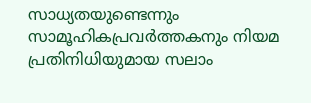സാധ്യതയുണ്ടെന്നും സാമൂഹികപ്രവര്‍ത്തകനും നിയമ പ്രതിനിധിയുമായ സലാം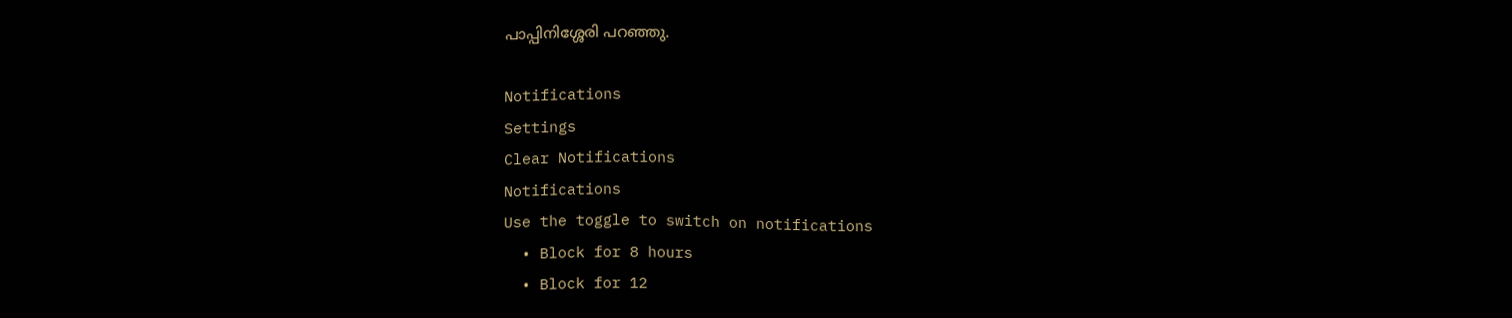പാപ്പിനിശ്ശേരി പറഞ്ഞു.

Notifications
Settings
Clear Notifications
Notifications
Use the toggle to switch on notifications
  • Block for 8 hours
  • Block for 12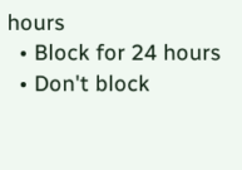hours
  • Block for 24 hours
  • Don't block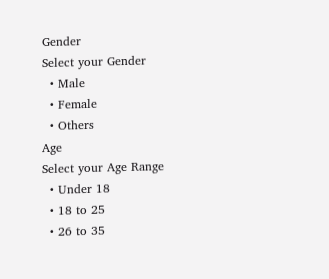Gender
Select your Gender
  • Male
  • Female
  • Others
Age
Select your Age Range
  • Under 18
  • 18 to 25
  • 26 to 35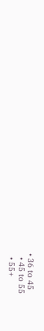• 36 to 45
  • 45 to 55
  • 55+